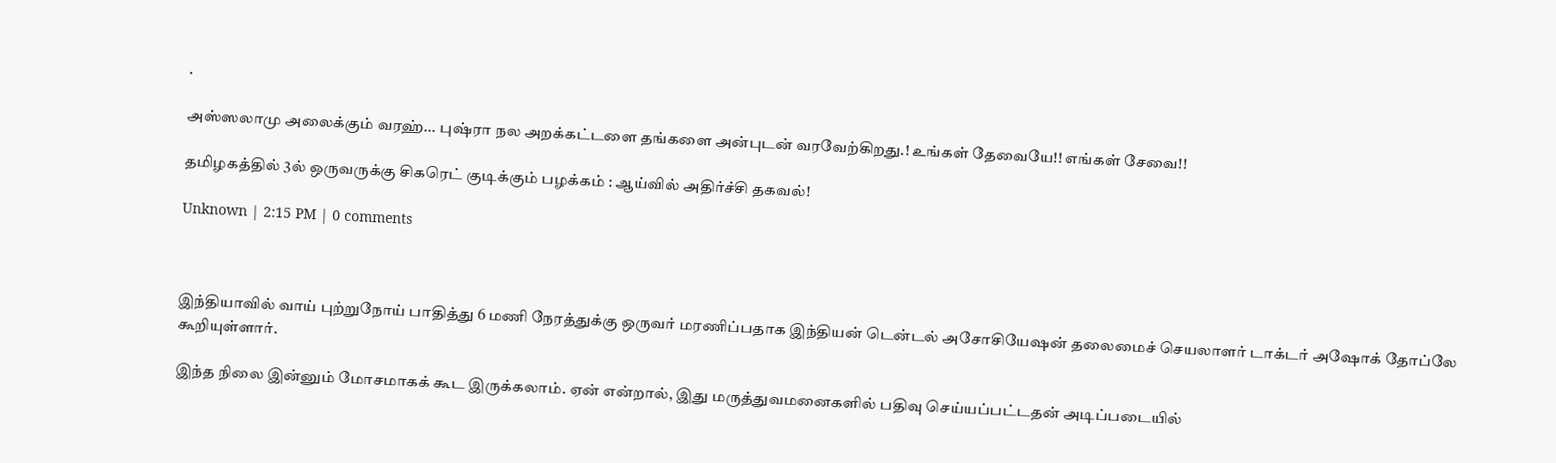.

அஸ்ஸலாமு அலைக்கும் வரஹ்... புஷ்ரா நல அறக்கட்டளை தங்களை அன்புடன் வரவேற்கிறது.! உங்கள் தேவையே!! எங்கள் சேவை!!

தமிழகத்தில் 3ல் ஒருவருக்கு சிகரெட் குடிக்கும் பழக்கம் : ஆய்வில் அதிர்ச்சி தகவல்!

Unknown | 2:15 PM | 0 comments



இந்தியாவில் வாய் புற்றுநோய் பாதித்து 6 மணி நேரத்துக்கு ஒருவர் மரணிப்பதாக இந்தியன் டென்டல் அசோசியேஷன் தலைமைச் செயலாளர் டாக்டர் அஷோக் தோப்லே கூறியுள்ளார்.

இந்த நிலை இன்னும் மோசமாகக் கூட இருக்கலாம். ஏன் என்றால், இது மருத்துவமனைகளில் பதிவு செய்யப்பட்டதன் அடிப்படையில்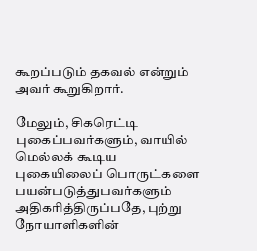கூறப்படும் தகவல் என்றும் அவர் கூறுகிறார்.

மேலும், சிகரெட்டி புகைப்பவர்களும், வாயில் மெல்லக் கூடிய புகையிலைப் பொருட்களை பயன்படுத்துபவர்களும் அதிகரித்திருப்பதே, புற்று நோயாளிகளின்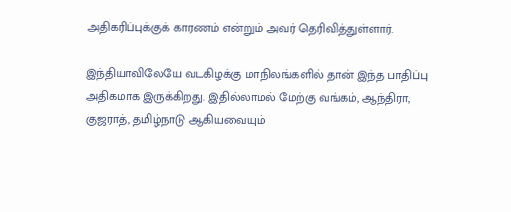அதிகரிப்புக்குக் காரணம் என்றும் அவர் தெரிவித்துள்ளார்.

இந்தியாவிலேயே வடகிழக்கு மாநிலங்களில் தான் இந்த பாதிப்பு அதிகமாக இருக்கிறது. இதில்லாமல் மேற்கு வங்கம், ஆந்திரா, குஜராத், தமிழ்நாடு ஆகியவையும்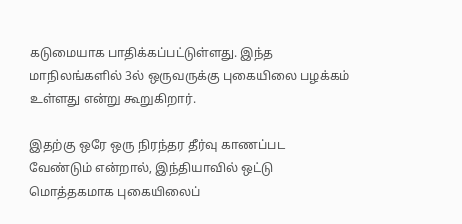கடுமையாக பாதிக்கப்பட்டுள்ளது. இந்த மாநிலங்களில் 3ல் ஒருவருக்கு புகையிலை பழக்கம் உள்ளது என்று கூறுகிறார்.

இதற்கு ஒரே ஒரு நிரந்தர தீர்வு காணப்பட வேண்டும் என்றால், இந்தியாவில் ஒட்டு மொத்தகமாக புகையிலைப்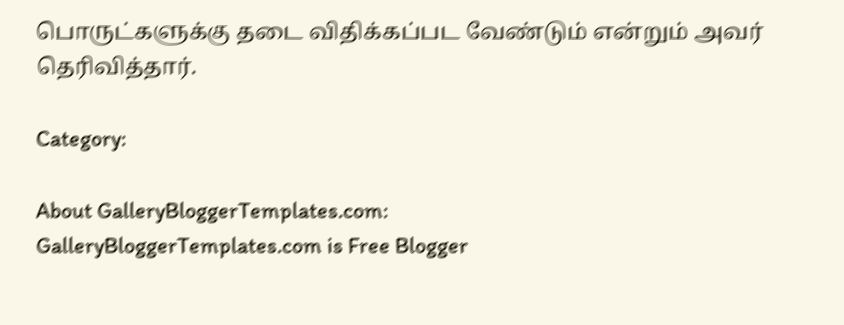பொருட்களுக்கு தடை விதிக்கப்பட வேண்டும் என்றும் அவர் தெரிவித்தார்.

Category:

About GalleryBloggerTemplates.com:
GalleryBloggerTemplates.com is Free Blogger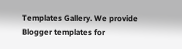Templates Gallery. We provide Blogger templates for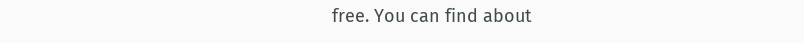free. You can find about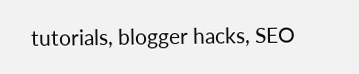tutorials, blogger hacks, SEO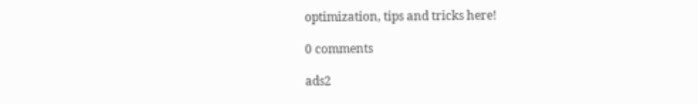optimization, tips and tricks here!

0 comments

ads2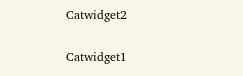Catwidget2

Catwidget1